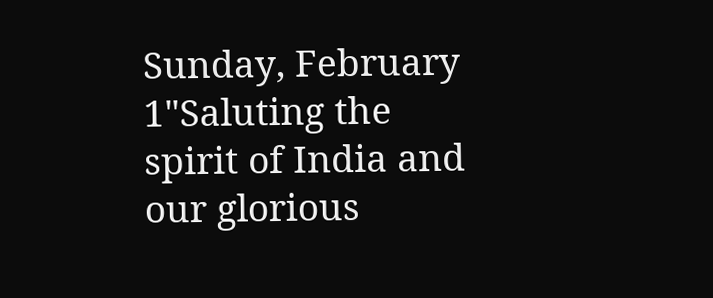Sunday, February 1"Saluting the spirit of India and our glorious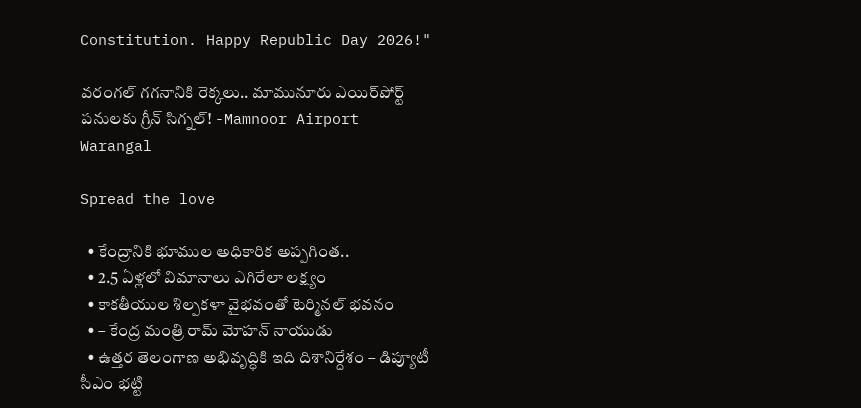Constitution. Happy Republic Day 2026!"

వరంగల్ గగనానికి రెక్కలు.. మామునూరు ఎయిర్‌పోర్ట్ పనులకు గ్రీన్ సిగ్నల్! -Mamnoor Airport Warangal

Spread the love

  • కేంద్రానికి భూముల అధికారిక అప్పగింత..
  • 2.5 ఏళ్లలో విమానాలు ఎగిరేలా లక్ష్యం
  • కాకతీయుల శిల్పకళా వైభవంతో టెర్మినల్ భవనం
  • – కేంద్ర మంత్రి రామ్ మోహన్ నాయుడు
  • ఉత్తర తెలంగాణ అభివృద్ధికి ఇది దిశానిర్దేశం – డిప్యూటీ సీఎం భట్టి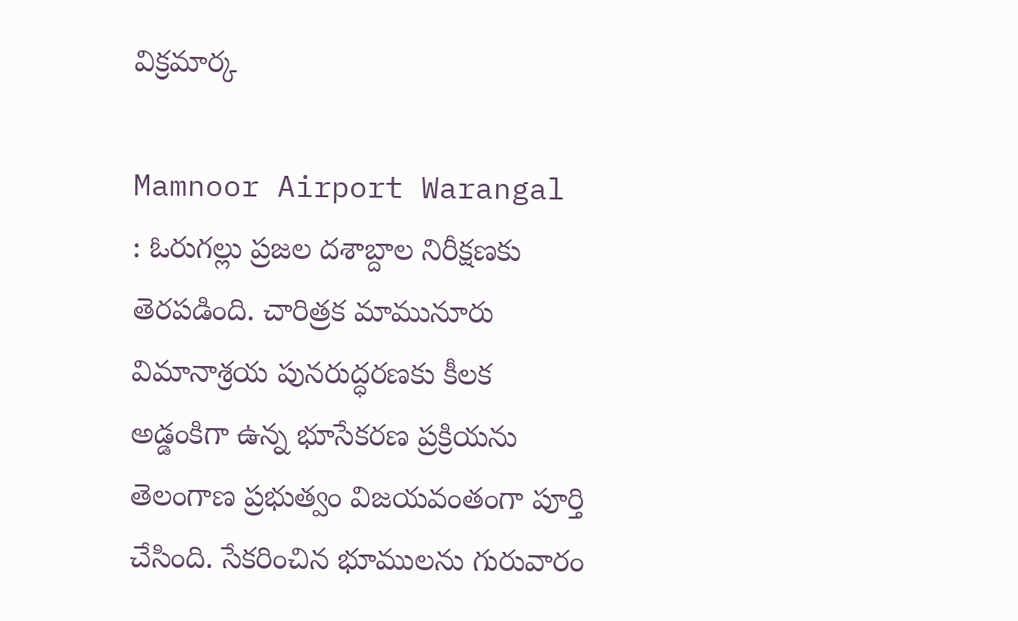విక్రమార్క

Mamnoor Airport Warangal : ఓరుగల్లు ప్రజల దశాబ్దాల నిరీక్షణకు తెరపడింది. చారిత్రక మామునూరు విమానాశ్రయ పునరుద్ధరణకు కీలక అడ్డంకిగా ఉన్న భూసేకరణ ప్రక్రియను తెలంగాణ ప్రభుత్వం విజయవంతంగా పూర్తి చేసింది. సేకరించిన భూములను గురువారం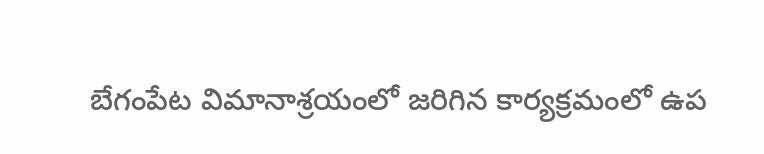బేగంపేట విమానాశ్రయంలో జరిగిన కార్యక్రమంలో ఉప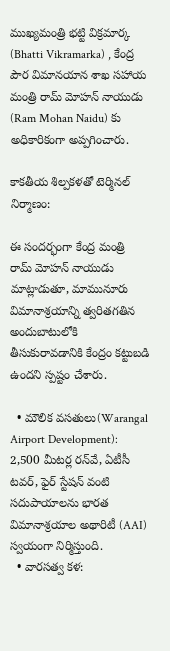ముఖ్యమంత్రి భట్టి విక్రమార్క (Bhatti Vikramarka) , కేంద్ర పౌర విమానయాన శాఖ సహాయ మంత్రి రామ్ మోహన్ నాయుడు (Ram Mohan Naidu) కు అధికారికంగా అప్పగించారు.

కాకతీయ శిల్పకళతో టెర్మినల్ నిర్మాణం:

ఈ సందర్భంగా కేంద్ర మంత్రి రామ్ మోహన్ నాయుడు మాట్లాడుతూ, మామునూరు విమానాశ్రయాన్ని త్వరితగతిన అందుబాటులోకి తీసుకురావడానికి కేంద్రం కట్టుబడి ఉందని స్పష్టం చేశారు.

  • మౌలిక వసతులు(Warangal Airport Development): 2,500 మీటర్ల రన్‌వే, ఏటీసీ టవర్, ఫైర్ స్టేషన్ వంటి సదుపాయాలను భారత విమానాశ్రయాల అథారిటీ (AAI) స్వయంగా నిర్మిస్తుంది.
  • వారసత్వ కళ: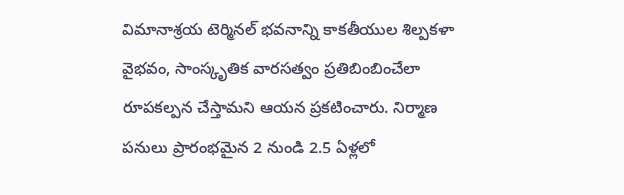విమానాశ్రయ టెర్మినల్ భవనాన్ని కాకతీయుల శిల్పకళా వైభవం, సాంస్కృతిక వారసత్వం ప్రతిబింబించేలా రూపకల్పన చేస్తామని ఆయన ప్రకటించారు. నిర్మాణ పనులు ప్రారంభమైన 2 నుండి 2.5 ఏళ్లలో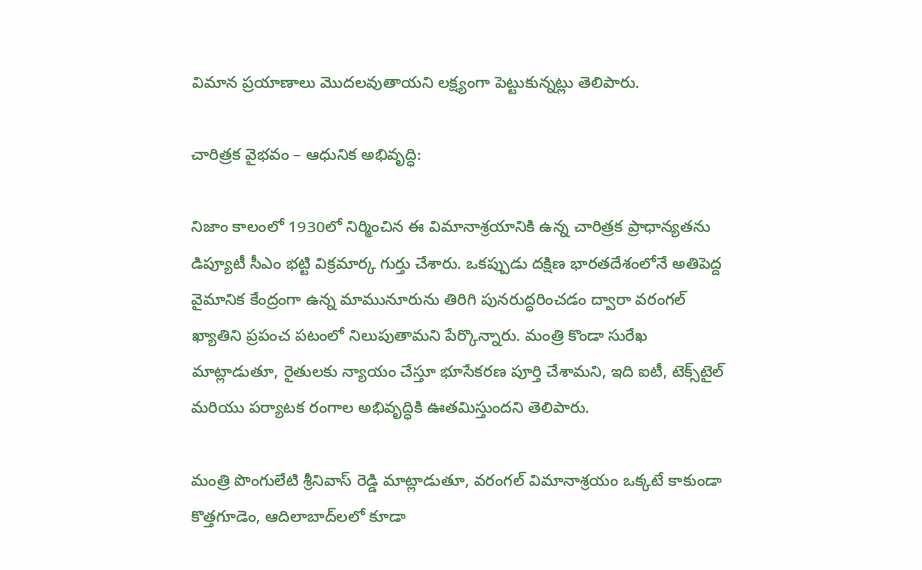విమాన ప్రయాణాలు మొదలవుతాయని లక్ష్యంగా పెట్టుకున్నట్లు తెలిపారు.

చారిత్రక వైభవం – ఆధునిక అభివృద్ధి:

నిజాం కాలంలో 1930లో నిర్మించిన ఈ విమానాశ్రయానికి ఉన్న చారిత్రక ప్రాధాన్యతను డిప్యూటీ సీఎం భట్టి విక్రమార్క గుర్తు చేశారు. ఒకప్పుడు దక్షిణ భారతదేశంలోనే అతిపెద్ద వైమానిక కేంద్రంగా ఉన్న మామునూరును తిరిగి పునరుద్ధరించడం ద్వారా వరంగల్ ఖ్యాతిని ప్రపంచ పటంలో నిలుపుతామని పేర్కొన్నారు. మంత్రి కొండా సురేఖ మాట్లాడుతూ, రైతులకు న్యాయం చేస్తూ భూసేకరణ పూర్తి చేశామని, ఇది ఐటీ, టెక్స్‌టైల్ మరియు పర్యాటక రంగాల అభివృద్ధికి ఊతమిస్తుందని తెలిపారు.

మంత్రి పొంగులేటి శ్రీనివాస్ రెడ్డి మాట్లాడుతూ, వరంగల్ విమానాశ్రయం ఒక్కటే కాకుండా కొత్తగూడెం, ఆదిలాబాద్‌లలో కూడా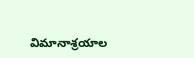విమానాశ్రయాల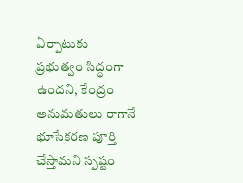ఏర్పాటుకు ప్రభుత్వం సిద్ధంగా ఉందని, కేంద్రం అనుమతులు రాగానే భూసేకరణ పూర్తి చేస్తామని స్పష్టం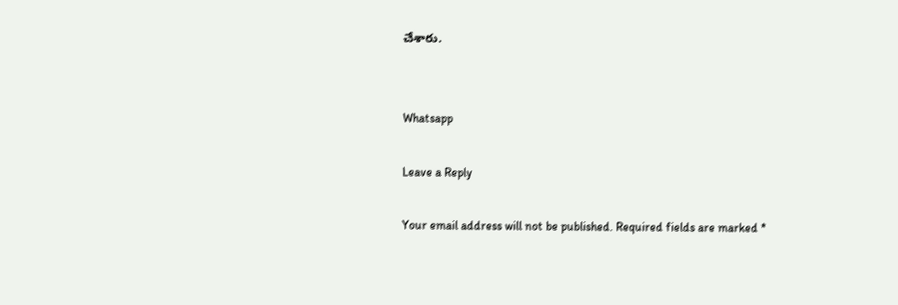చేశారు.


Whatsapp

Leave a Reply

Your email address will not be published. Required fields are marked *